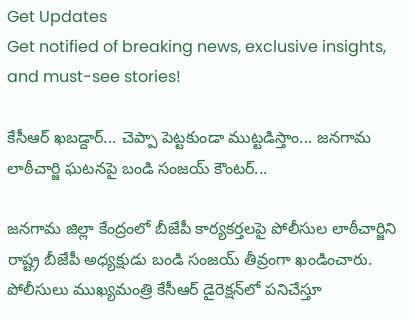Get Updates
Get notified of breaking news, exclusive insights, and must-see stories!

కేసీఆర్ ఖబడ్దార్... చెప్పా పెట్టకుండా ముట్టడిస్తాం... జనగామ లాఠీచార్జి ఘటనపై బండి సంజయ్ కౌంటర్...

జనగామ జిల్లా కేంద్రంలో బీజేపీ కార్యకర్తలపై పోలీసుల లాఠీచార్జిని రాష్ట్ర బీజేపీ అధ్యక్షుడు బండి సంజయ్ తీవ్రంగా ఖండించారు. పోలీసులు ముఖ్యమంత్రి కేసీఆర్ డైరెక్షన్‌లో పనిచేస్తూ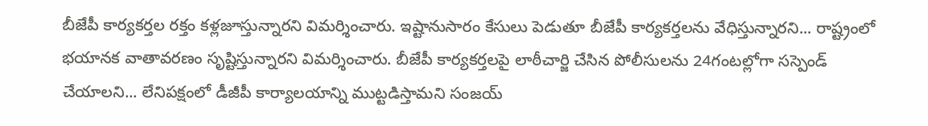బీజేపీ కార్యకర్తల రక్తం కళ్లజూస్తున్నారని విమర్శించారు. ఇష్టానుసారం కేసులు పెడుతూ బీజేపీ కార్యకర్తలను వేధిస్తున్నారని... రాష్ట్రంలో భయానక వాతావరణం సృష్టిస్తున్నారని విమర్శించారు. బీజేపీ కార్యకర్తలపై లాఠీచార్జి చేసిన పోలీసులను 24గంటల్లోగా సస్పెండ్ చేయాలని... లేనిపక్షంలో డీజీపీ కార్యాలయాన్ని ముట్టడిస్తామని సంజయ్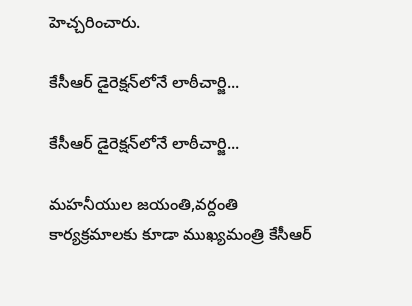హెచ్చరించారు.

కేసీఆర్ డైరెక్షన్‌లోనే లాఠీచార్జి...

కేసీఆర్ డైరెక్షన్‌లోనే లాఠీచార్జి...

మహనీయుల జయంతి,వర్దంతి కార్యక్రమాలకు కూడా ముఖ్యమంత్రి కేసీఆర్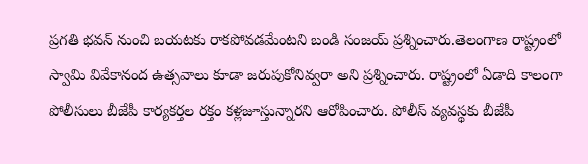ప్రగతి భవన్ నుంచి బయటకు రాకపోవడమేంటని బండి సంజయ్ ప్రశ్నించారు.తెలంగాణ రాష్ట్రంలో స్వామి వివేకానంద ఉత్సవాలు కూడా జరుపుకోనివ్వరా అని ప్రశ్నించారు. రాష్ట్రంలో ఏడాది కాలంగా పోలీసులు బీజేపీ కార్యకర్తల రక్తం కళ్లజూస్తున్నారని ఆరోపించారు. పోలీస్ వ్యవస్థకు బీజేపీ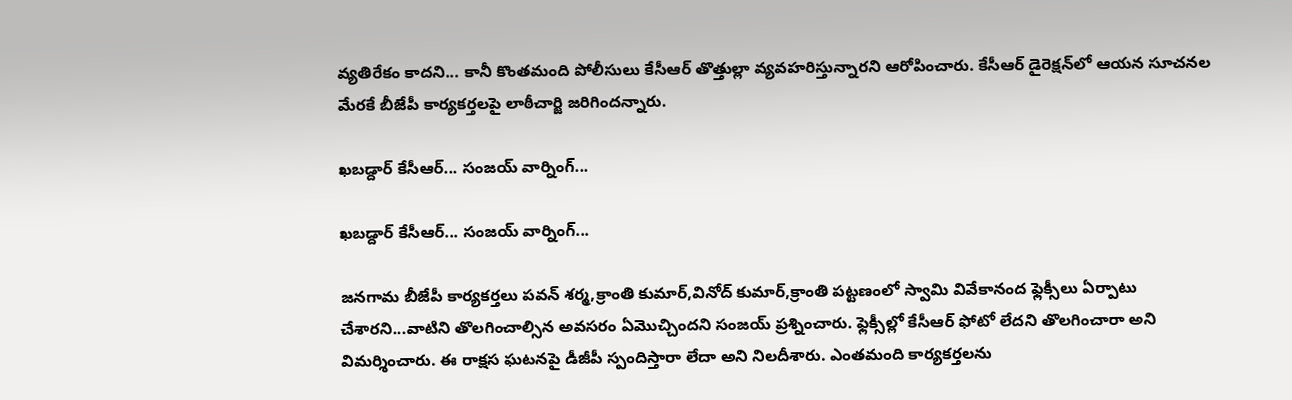వ్యతిరేకం కాదని... కానీ కొంతమంది పోలీసులు కేసీఆర్ తొత్తుల్లా వ్యవహరిస్తున్నారని ఆరోపించారు. కేసీఆర్ డైరెక్షన్‌లో ఆయన సూచనల మేరకే బీజేపీ కార్యకర్తలపై లాఠీచార్జి జరిగిందన్నారు.

ఖబడ్దార్ కేసీఆర్... సంజయ్ వార్నింగ్...

ఖబడ్దార్ కేసీఆర్... సంజయ్ వార్నింగ్...

జనగామ బీజేపీ కార్యకర్తలు పవన్ శర్మ,క్రాంతి కుమార్,వినోద్ కుమార్,క్రాంతి పట్టణంలో స్వామి వివేకానంద ఫ్లెక్సీలు ఏర్పాటు చేశారని...వాటిని తొలగించాల్సిన అవసరం ఏమొచ్చిందని సంజయ్ ప్రశ్నించారు. ఫ్లెక్సీల్లో కేసీఆర్ ఫోటో లేదని తొలగించారా అని విమర్శించారు. ఈ రాక్షస ఘటనపై డీజీపీ స్పందిస్తారా లేదా అని నిలదీశారు. ఎంతమంది కార్యకర్తలను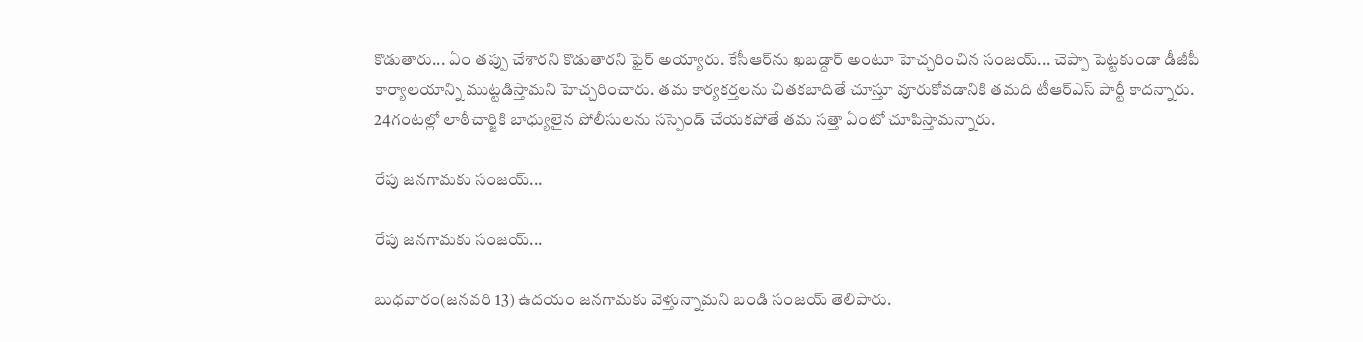కొడుతారు... ఏం తప్పు చేశారని కొడుతారని ఫైర్ అయ్యారు. కేసీఆర్‌ను ఖబడ్దార్ అంటూ హెచ్చరించిన సంజయ్... చెప్పా పెట్టకుండా డీజీపీ కార్యాలయాన్ని ముట్టడిస్తామని హెచ్చరించారు. తమ కార్యకర్తలను చితకబాదితే చూస్తూ వూరుకోవడానికి తమది టీఆర్ఎస్ పార్టీ కాదన్నారు. 24గంటల్లో లాఠీచార్జికి బాధ్యులైన పోలీసులను సస్పెండ్ చేయకపోతే తమ సత్తా ఏంటో చూపిస్తామన్నారు.

రేపు జనగామకు సంజయ్...

రేపు జనగామకు సంజయ్...

బుధవారం(జనవరి 13) ఉదయం జనగామకు వెళ్తున్నామని బండి సంజయ్ తెలిపారు.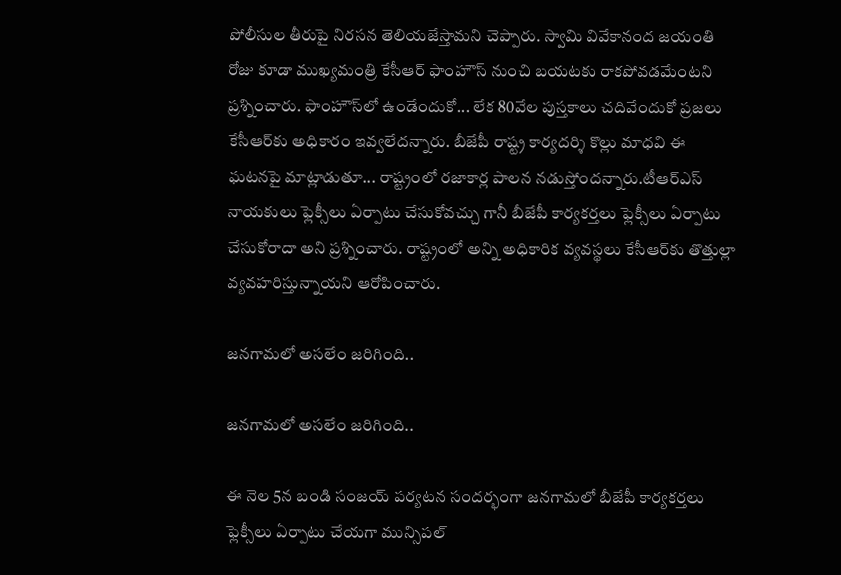పోలీసుల తీరుపై నిరసన తెలియజేస్తామని చెప్పారు. స్వామి వివేకానంద జయంతి రోజు కూడా ముఖ్యమంత్రి కేసీఆర్ ఫాంహౌస్ నుంచి బయటకు రాకపోవడమేంటని ప్రశ్నించారు. ఫాంహౌస్‌లో ఉండేందుకో... లేక 80వేల పుస్తకాలు చదివేందుకో ప్రజలు కేసీఆర్‌కు అధికారం ఇవ్వలేదన్నారు. బీజేపీ రాష్ట్ర కార్యదర్శి కొల్లు మాధవి ఈ ఘటనపై మాట్లాడుతూ... రాష్ట్రంలో రజాకార్ల పాలన నడుస్తోందన్నారు.టీఆర్ఎస్ నాయకులు ఫ్లెక్సీలు ఏర్పాటు చేసుకోవచ్చు గానీ బీజేపీ కార్యకర్తలు ఫ్లెక్సీలు ఏర్పాటు చేసుకోరాదా అని ప్రశ్నించారు. రాష్ట్రంలో అన్ని అధికారిక వ్యవస్థలు కేసీఆర్‌కు తొత్తుల్లా వ్యవహరిస్తున్నాయని ఆరోపించారు.

జనగామలో అసలేం జరిగింది..

జనగామలో అసలేం జరిగింది..

ఈ నెల 5న బండి సంజయ్ పర్యటన సందర్భంగా జనగామలో బీజేపీ కార్యకర్తలు ఫ్లెక్సీలు ఏర్పాటు చేయగా మున్సిపల్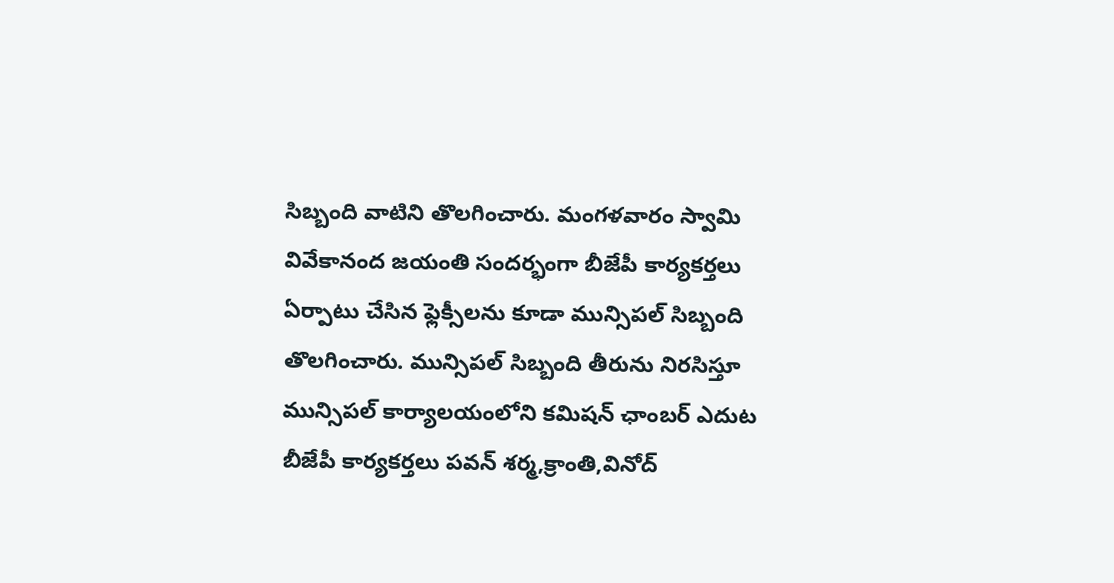సిబ్బంది వాటిని తొలగించారు. మంగళవారం స్వామి వివేకానంద జయంతి సందర్భంగా బీజేపీ కార్యకర్తలు ఏర్పాటు చేసిన ఫ్లెక్సీలను కూడా మున్సిపల్ సిబ్బంది తొలగించారు. మున్సిపల్ సిబ్బంది తీరును నిరసిస్తూ మున్సిపల్ కార్యాలయంలోని కమిషన్ ఛాంబర్ ఎదుట బీజేపీ కార్యకర్తలు పవన్ శర్మ,క్రాంతి,వినోద్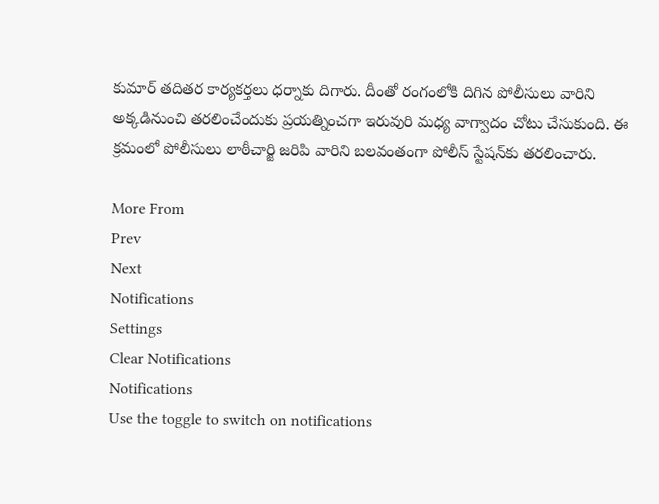కుమార్ తదితర కార్యకర్తలు ధర్నాకు దిగారు. దీంతో రంగంలోకి దిగిన పోలీసులు వారిని అక్కడినుంచి తరలించేందుకు ప్రయత్నించగా ఇరువురి మధ్య వాగ్వాదం చోటు చేసుకుంది. ఈ క్రమంలో పోలీసులు లాఠీచార్జి జరిపి వారిని బలవంతంగా పోలీస్ స్టేషన్‌కు తరలించారు.

More From
Prev
Next
Notifications
Settings
Clear Notifications
Notifications
Use the toggle to switch on notifications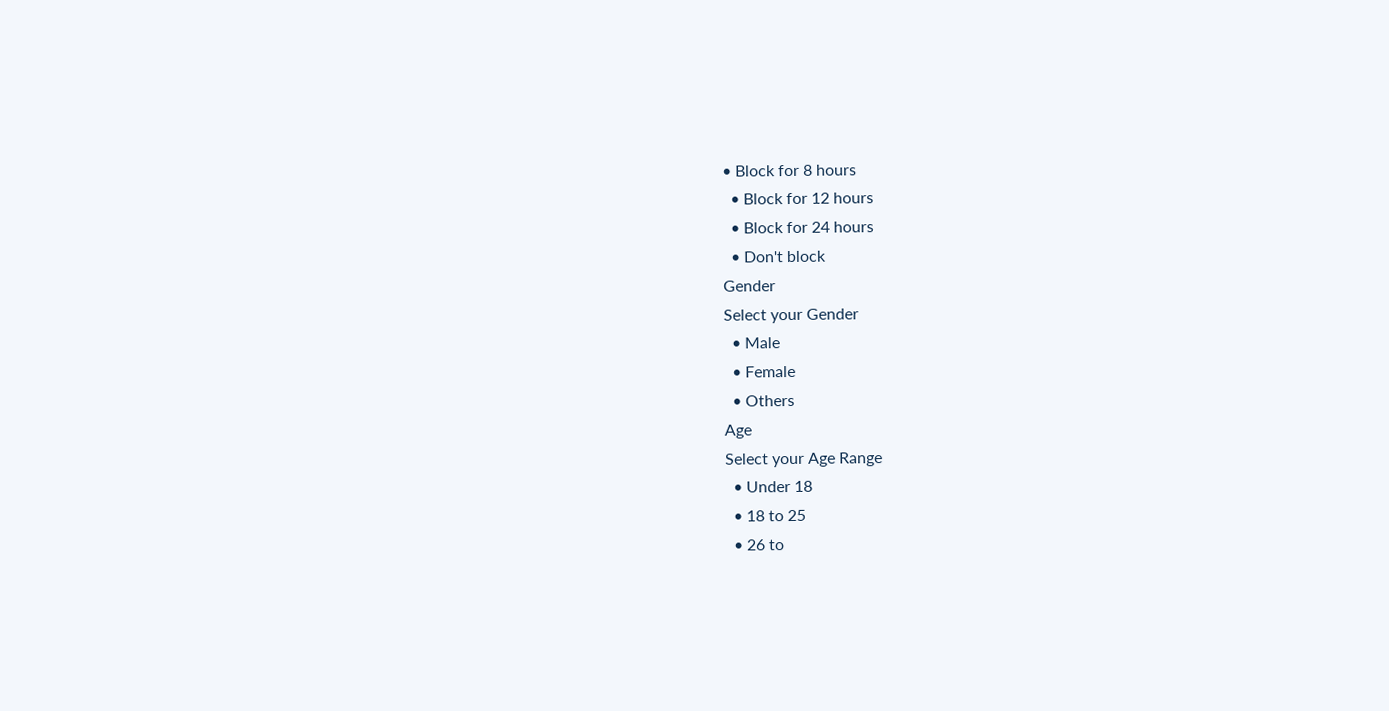• Block for 8 hours
  • Block for 12 hours
  • Block for 24 hours
  • Don't block
Gender
Select your Gender
  • Male
  • Female
  • Others
Age
Select your Age Range
  • Under 18
  • 18 to 25
  • 26 to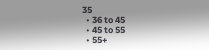35
  • 36 to 45
  • 45 to 55
  • 55+